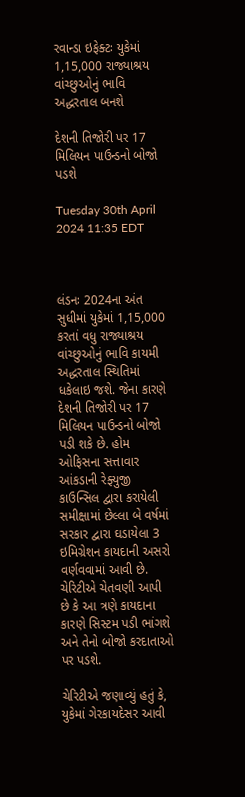રવાન્ડા ઇફેક્ટઃ યુકેમાં 1,15,000 રાજ્યાશ્રય વાંચ્છુઓનું ભાવિ અદ્ધરતાલ બનશે

દેશની તિજોરી પર 17 મિલિયન પાઉન્ડનો બોજો પડશે

Tuesday 30th April 2024 11:35 EDT



લંડનઃ 2024ના અંત સુધીમાં યુકેમાં 1,15,000 કરતાં વધુ રાજ્યાશ્રય વાંચ્છુઓનું ભાવિ કાયમી અદ્ધરતાલ સ્થિતિમાં ધકેલાઇ જશે. જેના કારણે દેશની તિજોરી પર 17 મિલિયન પાઉન્ડનો બોજો પડી શકે છે. હોમ ઓફિસના સત્તાવાર આંકડાની રેફ્યુજી કાઉન્સિલ દ્વારા કરાયેલી સમીક્ષામાં છેલ્લા બે વર્ષમાં સરકાર દ્વારા ઘડાયેલા 3 ઇમિગ્રેશન કાયદાની અસરો વર્ણવવામાં આવી છે. ચેરિટીએ ચેતવણી આપી છે કે આ ત્રણે કાયદાના કારણે સિસ્ટમ પડી ભાંગશે અને તેનો બોજો કરદાતાઓ પર પડશે.

ચેરિટીએ જણાવ્યું હતું કે, યુકેમાં ગેરકાયદેસર આવી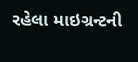રહેલા માઇગ્રન્ટની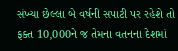સંખ્યા છેલ્લા બે વર્ષની સપાટી પર રહેશે તો ફક્ત 10,000ને જ તેમના વતનના દેશમાં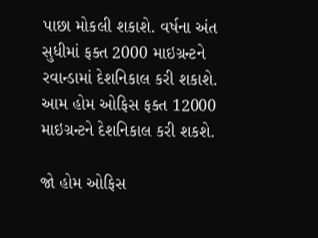પાછા મોકલી શકાશે. વર્ષના અંત સુધીમાં ફક્ત 2000 માઇગ્રન્ટને રવાન્ડામાં દેશનિકાલ કરી શકાશે. આમ હોમ ઓફિસ ફક્ત 12000 માઇગ્રન્ટને દેશનિકાલ કરી શકશે.

જો હોમ ઓફિસ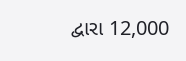દ્વારા 12,000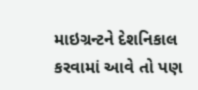માઇગ્રન્ટને દેશનિકાલ કરવામાં આવે તો પણ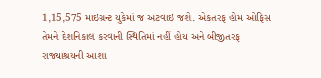1,15,575 માઇગ્રન્ટ યુકેમાં જ અટવાઇ જશે. એકતરફ હોમ ઓફિસ તેમને દેશનિકાલ કરવાની સ્થિતિમાં નહીં હોય અને બીજીતરફ રાજ્યાશ્રયની આશા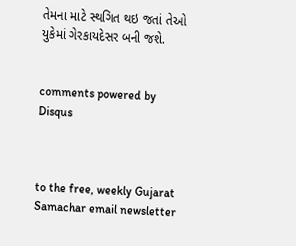તેમના માટે સ્થગિત થઇ જતાં તેઓ યુકેમાં ગેરકાયદેસર બની જશે.


comments powered by Disqus



to the free, weekly Gujarat Samachar email newsletter